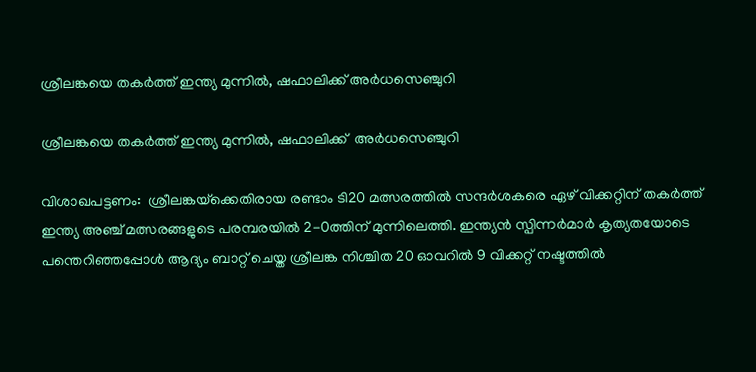ശ്രീലങ്കയെ തകർത്ത് ഇന്ത്യ മുന്നില്‍, ഷഫാലിക്ക് അർധസെഞ്ചുറി

ശ്രീലങ്കയെ തകർത്ത് ഇന്ത്യ മുന്നില്‍, ഷഫാലിക്ക്  അർധസെഞ്ചുറി

വിശാഖപട്ടണം:  ശ്രീലങ്കയ്‌ക്കെതിരായ രണ്ടാം ടി20 മത്സരത്തിൽ സന്ദർശകരെ ഏഴ് വിക്കറ്റിന് തകർത്ത് ഇന്ത്യ അഞ്ച് മത്സരങ്ങളുടെ പരമ്പരയിൽ 2-0ത്തിന് മുന്നിലെത്തി. ഇന്ത്യൻ സ്പിന്നർമാർ കൃത്യതയോടെ പന്തെറിഞ്ഞപ്പോൾ ആദ്യം ബാറ്റ് ചെയ്ത ശ്രീലങ്ക നിശ്ചിത 20 ഓവറിൽ 9 വിക്കറ്റ് നഷ്ടത്തിൽ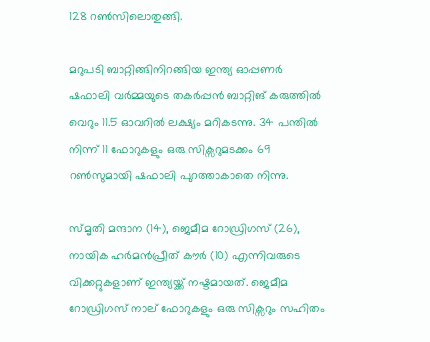128 റൺസിലൊതുങ്ങി.

മറുപടി ബാറ്റിങ്ങിനിറങ്ങിയ ഇന്ത്യ ഓപ്പണർ ഷഫാലി വർമ്മയുടെ തകർപ്പൻ ബാറ്റിങ് കരുത്തിൽ വെറും 11.5 ഓവറിൽ ലക്ഷ്യം മറികടന്നു. 34 പന്തിൽ നിന്ന് 11 ഫോറുകളും ഒരു സിക്സറുമടക്കം 69 റൺസുമായി ഷഫാലി പുറത്താകാതെ നിന്നു.

സ്മൃതി മന്ദാന (14), ജെമീമ റോഡ്രിഗസ് (26), നായിക ഹർമൻപ്രീത് കൗർ (10) എന്നിവരുടെ വിക്കറ്റുകളാണ് ഇന്ത്യയ്ക്ക് നഷ്ടമായത്. ജെമീമ റോഡ്രിഗസ് നാല് ഫോറുകളും ഒരു സിക്സറും സഹിതം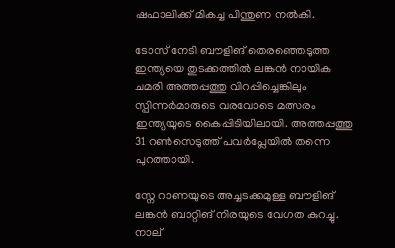ഷഫാലിക്ക് മികച്ച പിന്തുണ നൽകി.

ടോസ് നേടി ബൗളിങ് തെരഞ്ഞെടുത്ത ഇന്ത്യയെ തുടക്കത്തിൽ ലങ്കൻ നായിക ചമരി അത്തപ്പത്തു വിറപ്പിച്ചെങ്കിലും സ്പിന്നർമാരുടെ വരവോടെ മത്സരം ഇന്ത്യയുടെ കൈപ്പിടിയിലായി. അത്തപ്പത്തു 31 റൺസെടുത്ത് പവർപ്ലേയിൽ തന്നെ പുറത്തായി.

സ്നേ റാണയുടെ അച്ചടക്കമുള്ള ബൗളിങ് ലങ്കൻ ബാറ്റിങ് നിരയുടെ വേഗത കുറച്ചു. നാല്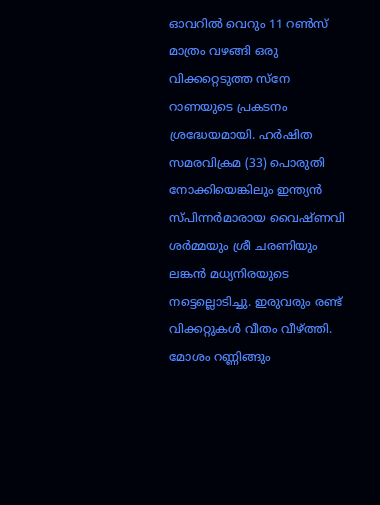ഓവറിൽ വെറും 11 റൺസ് മാത്രം വഴങ്ങി ഒരു വിക്കറ്റെടുത്ത സ്നേ റാണയുടെ പ്രകടനം ശ്രദ്ധേയമായി. ഹർഷിത സമരവിക്രമ (33) പൊരുതി നോക്കിയെങ്കിലും ഇന്ത്യൻ സ്പിന്നർമാരായ വൈഷ്ണവി ശർമ്മയും ശ്രീ ചരണിയും ലങ്കൻ മധ്യനിരയുടെ നട്ടെല്ലൊടിച്ചു. ഇരുവരും രണ്ട് വിക്കറ്റുകൾ വീതം വീഴ്ത്തി. മോശം റണ്ണിങ്ങും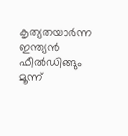കൃത്യതയാർന്ന ഇന്ത്യൻ ഫീൽഡിങ്ങും മൂന്ന്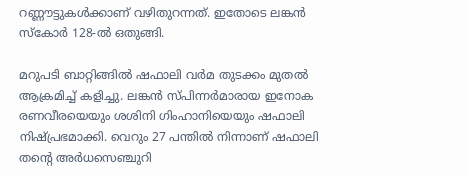റണ്ണൗട്ടുകൾക്കാണ് വഴിതുറന്നത്. ഇതോടെ ലങ്കൻ സ്കോർ 128-ൽ ഒതുങ്ങി.

മറുപടി ബാറ്റിങ്ങിൽ ഷഫാലി വർമ തുടക്കം മുതൽ ആക്രമിച്ച് കളിച്ചു. ലങ്കൻ സ്പിന്നർമാരായ ഇനോക രണവീരയെയും ശശിനി ഗിംഹാനിയെയും ഷഫാലി നിഷ്പ്രഭമാക്കി. വെറും 27 പന്തിൽ നിന്നാണ് ഷഫാലി തന്റെ അർധസെഞ്ചുറി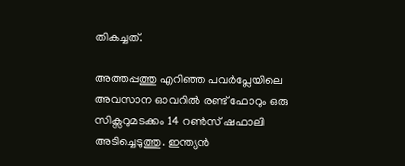തികച്ചത്.

അത്തപ്പത്തു എറിഞ്ഞ പവർപ്ലേയിലെ അവസാന ഓവറിൽ രണ്ട് ഫോറും ഒരു സിക്സറുമടക്കം 14 റൺസ് ഷഫാലി അടിച്ചെടുത്തു. ഇന്ത്യൻ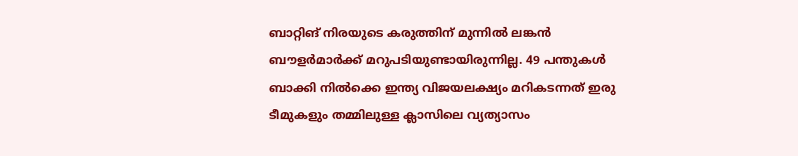ബാറ്റിങ് നിരയുടെ കരുത്തിന് മുന്നിൽ ലങ്കൻ ബൗളർമാർക്ക് മറുപടിയുണ്ടായിരുന്നില്ല. 49 പന്തുകൾ ബാക്കി നിൽക്കെ ഇന്ത്യ വിജയലക്ഷ്യം മറികടന്നത് ഇരു ടീമുകളും തമ്മിലുള്ള ക്ലാസിലെ വ്യത്യാസം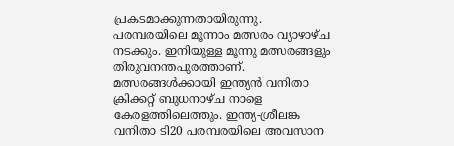പ്രകടമാക്കുന്നതായിരുന്നു. പരമ്പരയിലെ മൂന്നാം മത്സരം വ്യാഴാഴ്ച നടക്കും. ഇനിയുള്ള മൂന്നു മത്സരങ്ങളും തിരുവനന്തപുരത്താണ്. മത്സരങ്ങള്‍ക്കായി ഇന്ത്യൻ വനിതാ ക്രിക്കറ്റ് ബുധനാഴ്ച നാളെ കേരളത്തിലെത്തും. ഇന്ത്യ-ശ്രീലങ്ക വനിതാ ടി20 പരമ്പരയിലെ അവസാന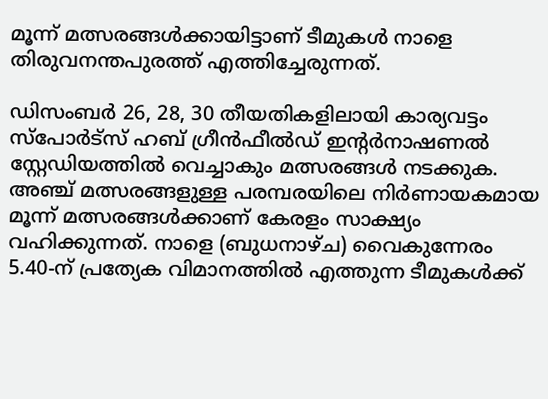മൂന്ന് മത്സരങ്ങൾക്കായിട്ടാണ് ടീമുകൾ നാളെ തിരുവനന്തപുരത്ത് എത്തിച്ചേരുന്നത്.

ഡിസംബർ 26, 28, 30 തീയതികളിലായി കാര്യവട്ടം സ്പോർട്സ് ഹബ് ഗ്രീൻഫീൽഡ് ഇന്‍റർനാഷണൽ സ്റ്റേഡിയത്തിൽ വെച്ചാകും മത്സരങ്ങൾ നടക്കുക. അഞ്ച് മത്സരങ്ങളുള്ള പരമ്പരയിലെ നിർണായകമായ മൂന്ന് മത്സരങ്ങൾക്കാണ് കേരളം സാക്ഷ്യം വഹിക്കുന്നത്. നാളെ (ബുധനാഴ്ച) വൈകുന്നേരം 5.40-ന് പ്രത്യേക വിമാനത്തിൽ എത്തുന്ന ടീമുകൾക്ക്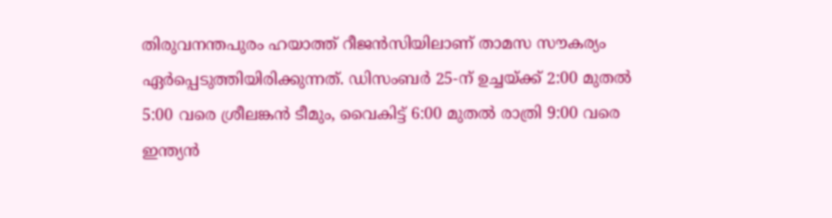തിരുവനന്തപുരം ഹയാത്ത് റീജൻസിയിലാണ് താമസ സൗകര്യം ഏർപ്പെടുത്തിയിരിക്കുന്നത്. ഡിസംബർ 25-ന് ഉച്ചയ്ക്ക് 2:00 മുതൽ 5:00 വരെ ശ്രീലങ്കൻ ടീമും, വൈകിട്ട് 6:00 മുതൽ രാത്രി 9:00 വരെ ഇന്ത്യൻ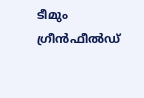ടീമും ഗ്രീൻഫീൽഡ്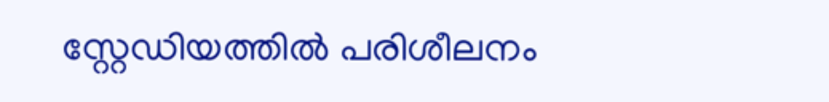സ്റ്റേഡിയത്തിൽ പരിശീലനം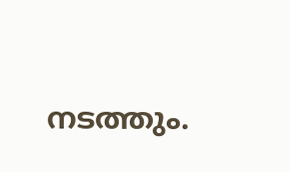നടത്തും.